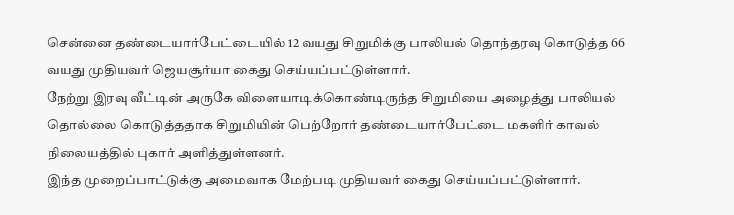சென்னை தண்டையார்பேட்டையில் 12 வயது சிறுமிக்கு பாலியல் தொந்தரவு கொடுத்த 66 வயது முதியவர் ஜெயசூர்யா கைது செய்யப்பட்டுள்ளார்.
நேற்று இரவு வீட்டின் அருகே விளையாடிக்கொண்டிருந்த சிறுமியை அழைத்து பாலியல் தொல்லை கொடுத்ததாக சிறுமியின் பெற்றோர் தண்டையார்பேட்டை மகளிர் காவல் நிலையத்தில் புகார் அளித்துள்ளனர்.
இந்த முறைப்பாட்டுக்கு அமைவாக மேற்படி முதியவர் கைது செய்யப்பட்டுள்ளார்.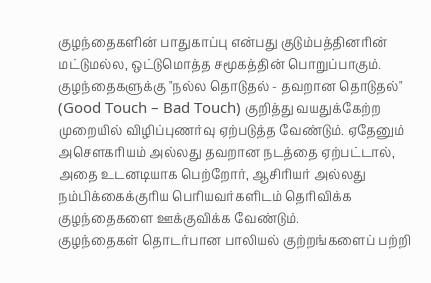குழந்தைகளின் பாதுகாப்பு என்பது குடும்பத்தினரின் மட்டுமல்ல, ஒட்டுமொத்த சமூகத்தின் பொறுப்பாகும். குழந்தைகளுக்கு "நல்ல தொடுதல் - தவறான தொடுதல்" (Good Touch – Bad Touch) குறித்து வயதுக்கேற்ற முறையில் விழிப்புணர்வு ஏற்படுத்த வேண்டும். ஏதேனும் அசௌகரியம் அல்லது தவறான நடத்தை ஏற்பட்டால், அதை உடனடியாக பெற்றோர், ஆசிரியர் அல்லது நம்பிக்கைக்குரிய பெரியவர்களிடம் தெரிவிக்க குழந்தைகளை ஊக்குவிக்க வேண்டும்.
குழந்தைகள் தொடர்பான பாலியல் குற்றங்களைப் பற்றி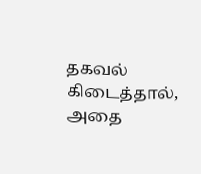தகவல் கிடைத்தால், அதை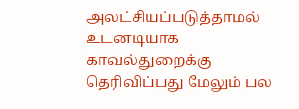அலட்சியப்படுத்தாமல் உடனடியாக காவல்துறைக்கு தெரிவிப்பது மேலும் பல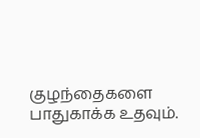குழந்தைகளை பாதுகாக்க உதவும்.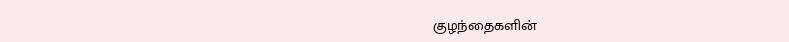குழந்தைகளின்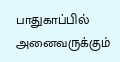பாதுகாப்பில் அனைவருக்கும்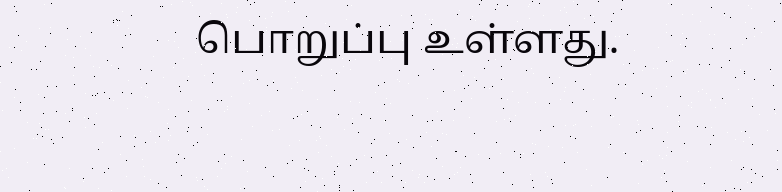பொறுப்பு உள்ளது.